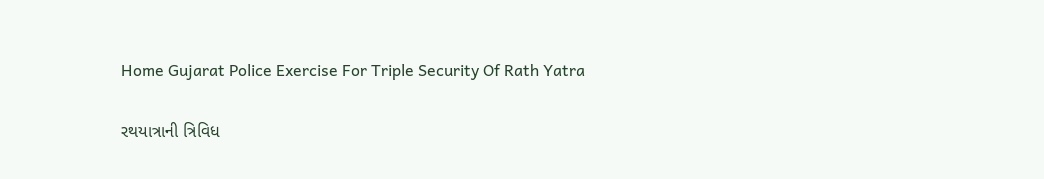Home Gujarat Police Exercise For Triple Security Of Rath Yatra

રથયાત્રાની ત્રિવિધ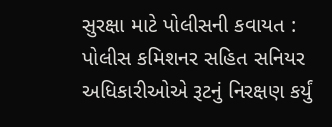સુરક્ષા માટે પોલીસની કવાયત : પોલીસ કમિશનર સહિત સનિયર અધિકારીઓએ રૂટનું નિરક્ષણ કર્યું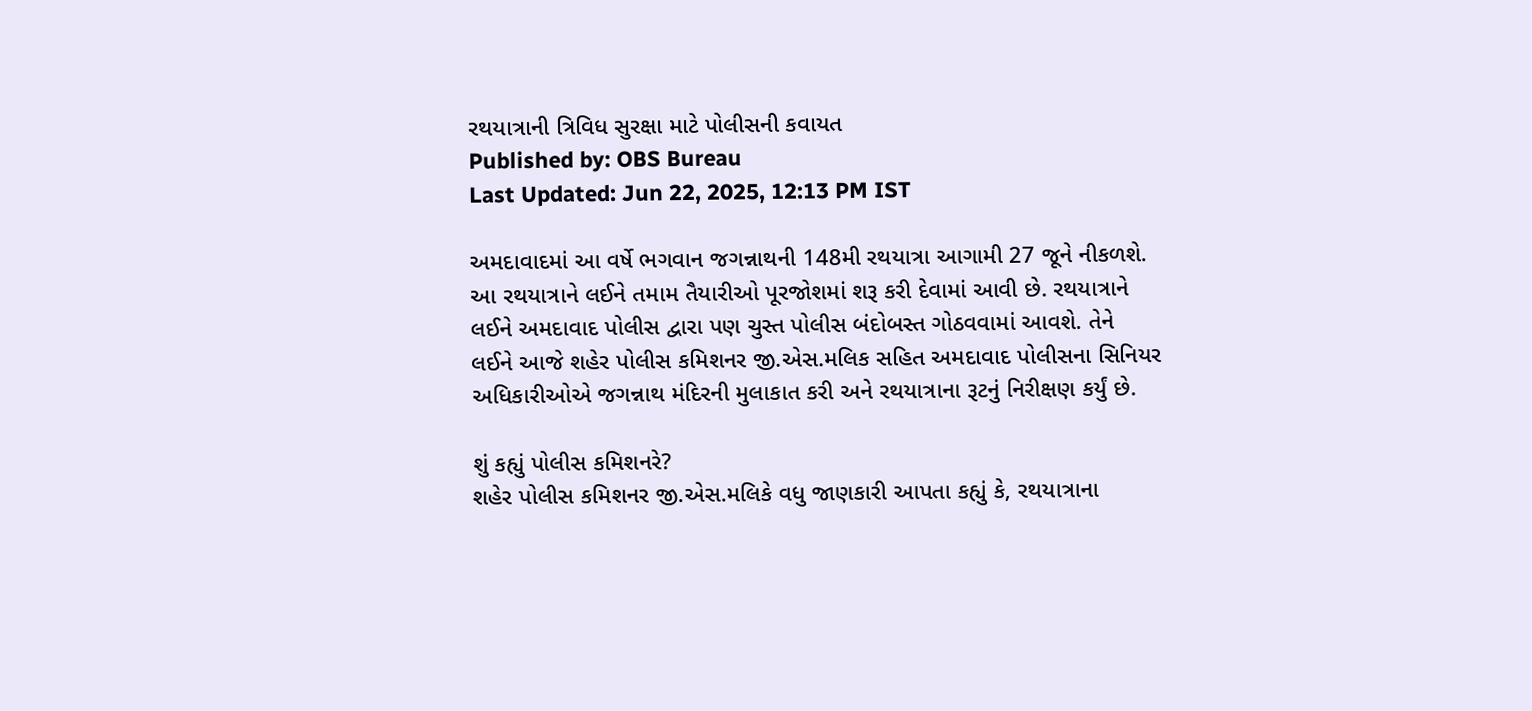રથયાત્રાની ત્રિવિધ સુરક્ષા માટે પોલીસની કવાયત
Published by: OBS Bureau
Last Updated: Jun 22, 2025, 12:13 PM IST

અમદાવાદમાં આ વર્ષે ભગવાન જગન્નાથની 148મી રથયાત્રા આગામી 27 જૂને નીકળશે. આ રથયાત્રાને લઈને તમામ તૈયારીઓ પૂરજોશમાં શરૂ કરી દેવામાં આવી છે. રથયાત્રાને લઈને અમદાવાદ પોલીસ દ્વારા પણ ચુસ્ત પોલીસ બંદોબસ્ત ગોઠવવામાં આવશે. તેને લઈને આજે શહેર પોલીસ કમિશનર જી.એસ.મલિક સહિત અમદાવાદ પોલીસના સિનિયર અધિકારીઓએ જગન્નાથ મંદિરની મુલાકાત કરી અને રથયાત્રાના રૂટનું નિરીક્ષણ કર્યું છે.

શું કહ્યું પોલીસ કમિશનરે?
શહેર પોલીસ કમિશનર જી.એસ.મલિકે વધુ જાણકારી આપતા કહ્યું કે, રથયાત્રાના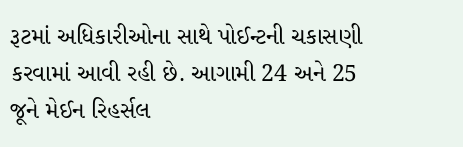રૂટમાં અધિકારીઓના સાથે પોઈન્ટની ચકાસણી કરવામાં આવી રહી છે. આગામી 24 અને 25 જૂને મેઈન રિહર્સલ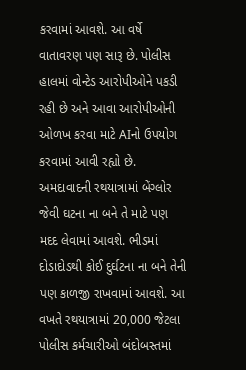કરવામાં આવશે. આ વર્ષે વાતાવરણ પણ સારૂ છે. પોલીસ હાલમાં વોન્ટેડ આરોપીઓને પકડી રહી છે અને આવા આરોપીઓની ઓળખ કરવા માટે AIનો ઉપયોગ કરવામાં આવી રહ્યો છે. અમદાવાદની રથયાત્રામાં બેંગ્લોર જેવી ઘટના ના બને તે માટે પણ મદદ લેવામાં આવશે. ભીડમાં દોડાદોડથી કોઈ દુર્ઘટના ના બને તેની પણ કાળજી રાખવામાં આવશે. આ વખતે રથયાત્રામાં 20,000 જેટલા પોલીસ કર્મચારીઓ બંદોબસ્તમાં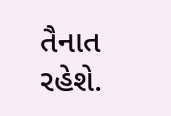તૈનાત રહેશે.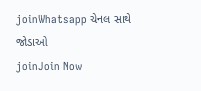joinWhatsapp ચેનલ સાથે જોડાઓ
joinJoin Now